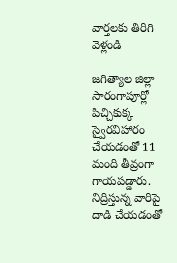వార్తలకు తిరిగి వెళ్లండి

జగిత్యాల జిల్లా సారంగాపూర్లో పిచ్చికుక్క స్వైరవిహారం చేయడంతో 11 మంది తీవ్రంగా గాయపడ్డారు. నిద్రిస్తున్న వారిపై దాడి చేయడంతో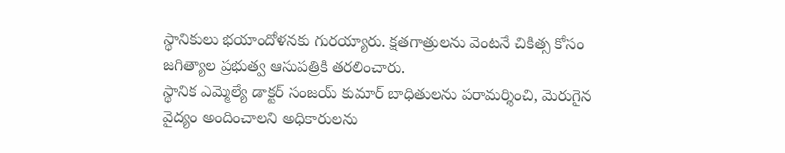స్థానికులు భయాందోళనకు గురయ్యారు. క్షతగాత్రులను వెంటనే చికిత్స కోసం జగిత్యాల ప్రభుత్వ ఆసుపత్రికి తరలించారు.
స్థానిక ఎమ్మెల్యే డాక్టర్ సంజయ్ కుమార్ బాధితులను పరామర్శించి, మెరుగైన వైద్యం అందించాలని అధికారులను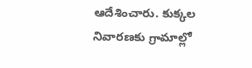ఆదేశించారు. కుక్కల నివారణకు గ్రామాల్లో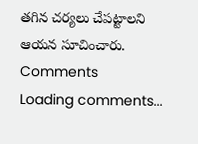తగిన చర్యలు చేపట్టాలని ఆయన సూచించారు.
Comments
Loading comments...